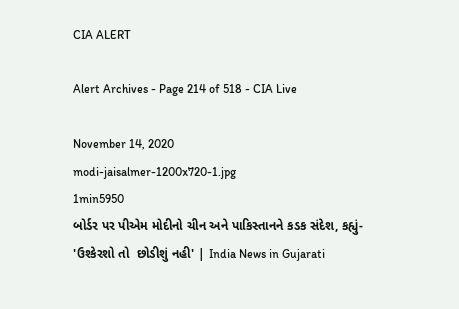CIA ALERT

Alert Archives - Page 214 of 518 - CIA Live

November 14, 2020
modi-jaisalmer-1200x720-1.jpg
1min5950
બોર્ડર પર પીએમ મોદીનો ચીન અને પાકિસ્તાનને કડક સંદેશ, કહ્યું- 'ઉશ્કેરશો તો  છોડીશું નહી' | India News in Gujarati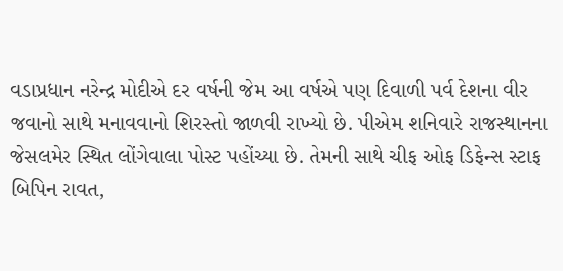વડાપ્રધાન નરેન્દ્ર મોદીએ દર વર્ષની જેમ આ વર્ષએ પણ દિવાળી પર્વ દેશના વીર જવાનો સાથે મનાવવાનો શિરસ્તો જાળવી રાખ્યો છે. પીએમ શનિવારે રાજસ્થાનના જેસલમેર સ્થિત લોંગેવાલા પોસ્ટ પહોંચ્યા છે. તેમની સાથે ચીફ ઓફ ડિફેન્સ સ્ટાફ બિપિન રાવત,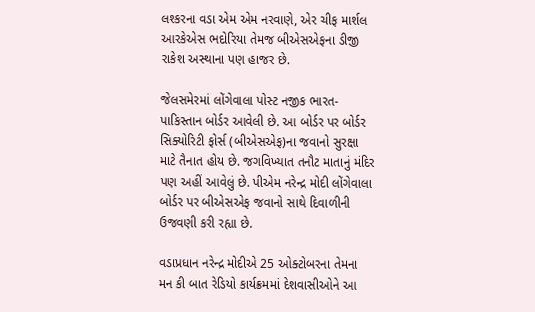લશ્કરના વડા એમ એમ નરવાણે, એર ચીફ માર્શલ આરકેએસ ભદોરિયા તેમજ બીએસએફના ડીજી રાકેશ અસ્થાના પણ હાજર છે.

જેલસમેરમાં લોંગેવાલા પોસ્ટ નજીક ભારત-પાકિસ્તાન બોર્ડર આવેલી છે. આ બોર્ડર પર બોર્ડર સિક્યોરિટી ફોર્સ (બીએસએફ)ના જવાનો સુરક્ષા માટે તૈનાત હોય છે. જગવિખ્યાત તનૌટ માતાનું મંદિર પણ અહીં આવેલું છે. પીએમ નરેન્દ્ર મોદી લોંગેવાલા બોર્ડર પર બીએસએફ જવાનો સાથે દિવાળીની ઉજવણી કરી રહ્યા છે.

વડાપ્રધાન નરેન્દ્ર મોદીએ 25 ઓક્ટોબરના તેમના મન કી બાત રેડિયો કાર્યક્રમમાં દેશવાસીઓને આ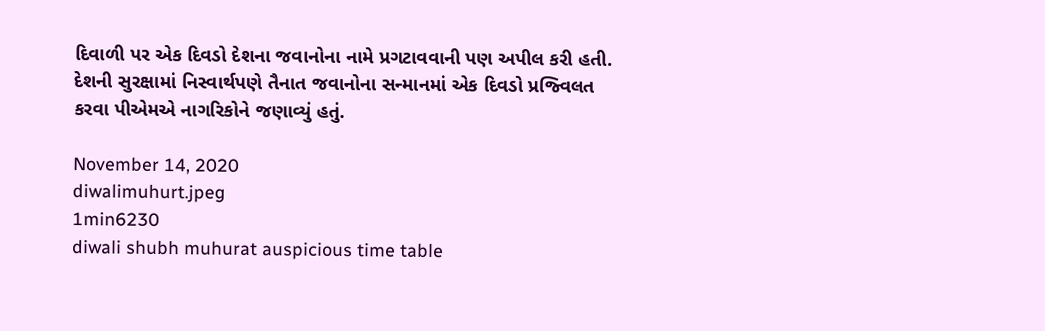દિવાળી પર એક દિવડો દેશના જવાનોના નામે પ્રગટાવવાની પણ અપીલ કરી હતી. દેશની સુરક્ષામાં નિસ્વાર્થપણે તૈનાત જવાનોના સન્માનમાં એક દિવડો પ્રજ્વિલત કરવા પીએમએ નાગરિકોને જણાવ્યું હતું.

November 14, 2020
diwalimuhurt.jpeg
1min6230
diwali shubh muhurat auspicious time table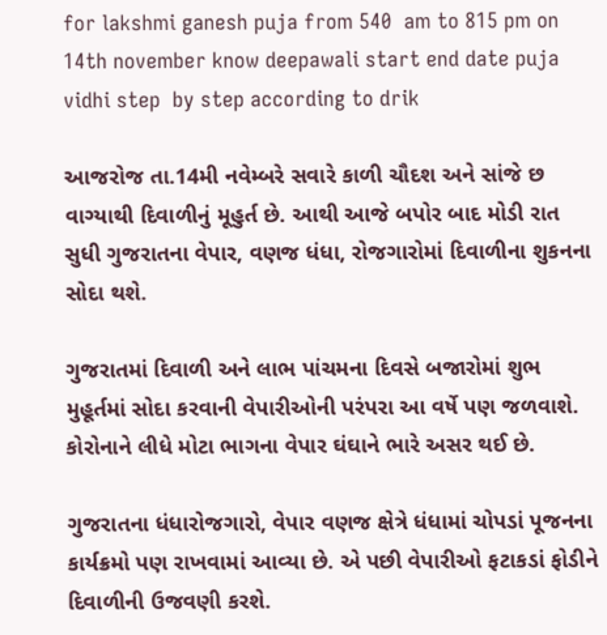for lakshmi ganesh puja from 540  am to 815 pm on 14th november know deepawali start end date puja vidhi step  by step according to drik

આજરોજ તા.14મી નવેમ્બરે સવારે કાળી ચૌદશ અને સાંજે છ વાગ્યાથી દિવાળીનું મૂહુર્ત છે. આથી આજે બપોર બાદ મોડી રાત સુધી ગુજરાતના વેપાર, વણજ ધંધા, રોજગારોમાં દિવાળીના શુકનના સોદા થશે.

ગુજરાતમાં દિવાળી અને લાભ પાંચમના દિવસે બજારોમાં શુભ મુહૂર્તમાં સોદા કરવાની વેપારીઓની પરંપરા આ વર્ષે પણ જળવાશે. કોરોનાને લીધે મોટા ભાગના વેપાર ઘંઘાને ભારે અસર થઈ છે.

ગુજરાતના ધંધારોજગારો, વેપાર વણજ ક્ષેત્રે ધંધામાં ચોપડાં પૂજનના કાર્યક્રમો પણ રાખવામાં આવ્યા છે. એ પછી વેપારીઓ ફટાકડાં ફોડીને દિવાળીની ઉજવણી કરશે.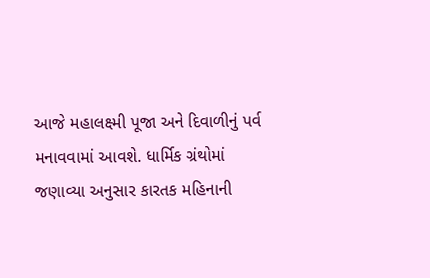આજે મહાલક્ષ્મી પૂજા અને દિવાળીનું પર્વ મનાવવામાં આવશે. ધાર્મિક ગ્રંથોમાં જણાવ્યા અનુસાર કારતક મહિનાની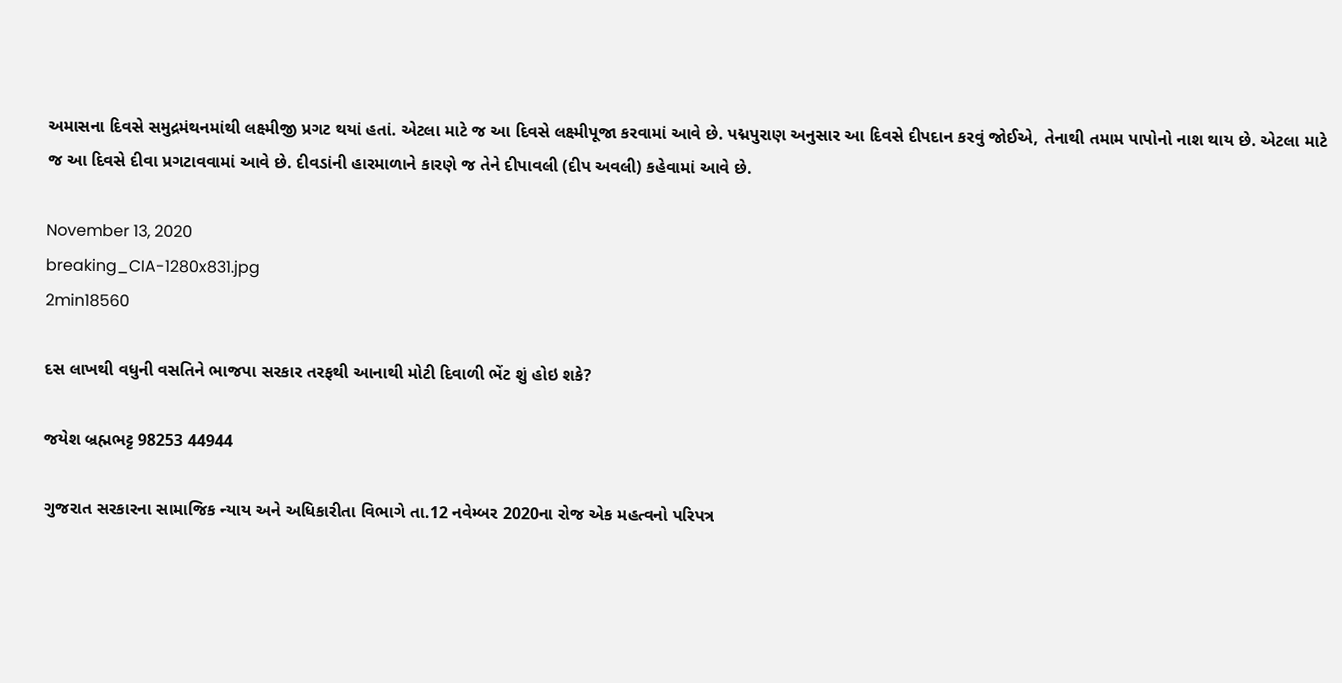અમાસના દિવસે સમુદ્રમંથનમાંથી લક્ષ્મીજી પ્રગટ થયાં હતાં. એટલા માટે જ આ દિવસે લક્ષ્મીપૂજા કરવામાં આવે છે. પદ્મપુરાણ અનુસાર આ દિવસે દીપદાન કરવું જોઈએ, તેનાથી તમામ પાપોનો નાશ થાય છે. એટલા માટે જ આ દિવસે દીવા પ્રગટાવવામાં આવે છે. દીવડાંની હારમાળાને કારણે જ તેને દીપાવલી (દીપ અવલી) કહેવામાં આવે છે.

November 13, 2020
breaking_CIA-1280x831.jpg
2min18560

દસ લાખથી વધુની વસતિને ભાજપા સરકાર તરફથી આનાથી મોટી દિવાળી ભેંટ શું હોઇ શકે?

જયેશ બ્રહ્મભટ્ટ 98253 44944

ગુજરાત સરકારના સામાજિક ન્યાય અને અધિકારીતા વિભાગે તા.12 નવેમ્બર 2020ના રોજ એક મહત્વનો પરિપત્ર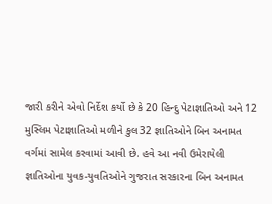જારી કરીને એવો નિર્દેશ કર્યો છે કે 20 હિન્દુ પેટાજ્ઞાતિઓ અને 12 મુસ્લિમ પેટાજ્ઞાતિઓ મળીને કુલ 32 જ્ઞાતિઓને બિન અનામત વર્ગમાં સામેલ કરવામાં આવી છે. હવે આ નવી ઉમેરાયેલી જ્ઞાતિઓના યુવક-યુવતિઓને ગુજરાત સરકારના બિન અનામત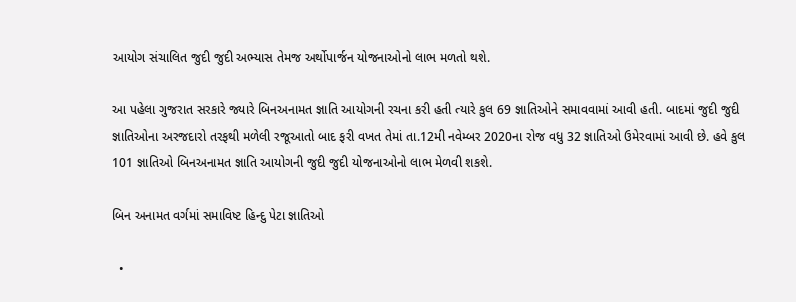આયોગ સંચાલિત જુદી જુદી અભ્યાસ તેમજ અર્થોપાર્જન યોજનાઓનો લાભ મળતો થશે.

આ પહેલા ગુજરાત સરકારે જ્યારે બિનઅનામત જ્ઞાતિ આયોગની રચના કરી હતી ત્યારે કુલ 69 જ્ઞાતિઓને સમાવવામાં આવી હતી. બાદમાં જુદી જુદી જ્ઞાતિઓના અરજદારો તરફથી મળેલી રજૂઆતો બાદ ફરી વખત તેમાં તા.12મી નવેમ્બર 2020ના રોજ વધુ 32 જ્ઞાતિઓ ઉમેરવામાં આવી છે. હવે કુલ 101 જ્ઞાતિઓ બિનઅનામત જ્ઞાતિ આયોગની જુદી જુદી યોજનાઓનો લાભ મેળવી શકશે.

બિન અનામત વર્ગમાં સમાવિષ્ટ હિન્દુ પેટા જ્ઞાતિઓ

  •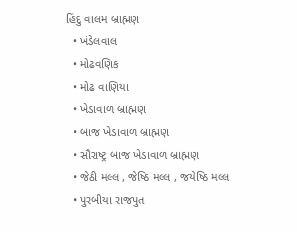હિંદુ વાલમ બ્રાહ્મણ
  • ખંડેલવાલ
  • મોઢવણિક
  • મોઢ વાણિયા
  • ખેડાવાળ બ્રાહ્મણ
  • બાજ ખેડાવાળ બ્રાહ્મણ
  • સૌરાષ્ટ્ર બાજ ખેડાવાળ બ્રાહ્મણ
  • જેઠી મલ્લ , જેષ્ઠિ મલ્લ , જયેષ્ઠિ મલ્લ
  • પુરબીયા રાજપુત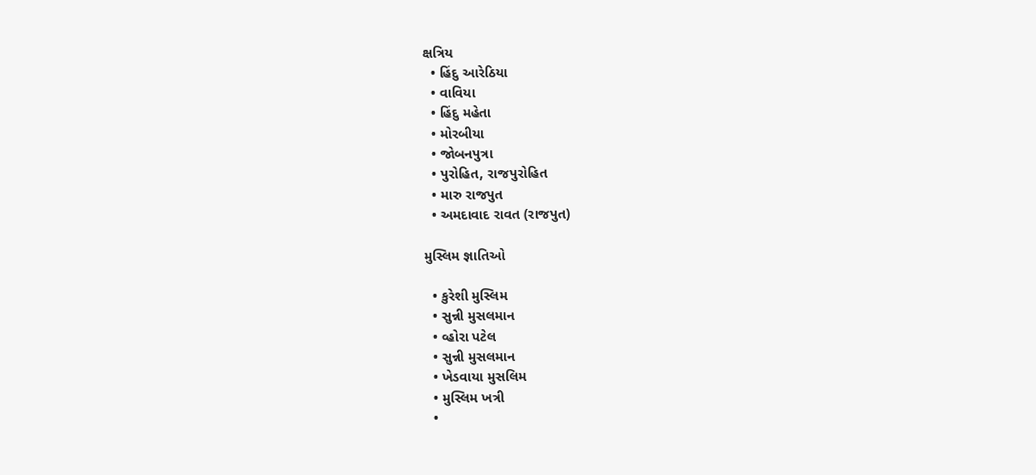ક્ષત્રિય
  • હિંદુ આરેઠિયા
  • વાવિયા
  • હિંદુ મહેતા
  • મોરબીયા
  • જોબનપુત્રા
  • પુરોહિત, રાજપુરોહિત
  • મારુ રાજપુત
  • અમદાવાદ રાવત (રાજપુત)

મુસ્લિમ જ્ઞાતિઓ

  • કુરેશી મુસ્લિમ
  • સુન્ની મુસલમાન
  • વ્હોરા પટેલ
  • સુન્ની મુસલમાન
  • ખેડવાયા મુસલિમ
  • મુસ્લિમ ખત્રી
  •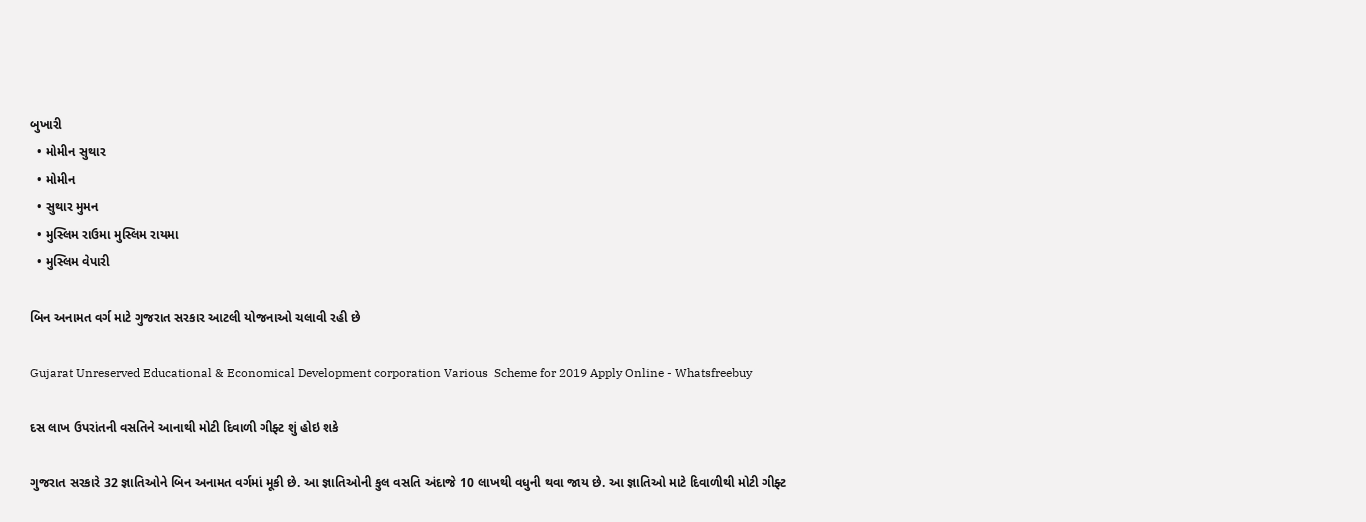બુખારી
  • મોમીન સુથાર
  • મોમીન
  • સુથાર મુમન
  • મુસ્લિમ રાઉમા મુસ્લિમ રાયમા
  • મુસ્લિમ વેપારી

બિન અનામત વર્ગ માટે ગુજરાત સરકાર આટલી યોજનાઓ ચલાવી રહી છે

Gujarat Unreserved Educational & Economical Development corporation Various  Scheme for 2019 Apply Online - Whatsfreebuy

દસ લાખ ઉપરાંતની વસતિને આનાથી મોટી દિવાળી ગીફ્ટ શું હોઇ શકે

ગુજરાત સરકારે 32 જ્ઞાતિઓને બિન અનામત વર્ગમાં મૂકી છે. આ જ્ઞાતિઓની કુલ વસતિ અંદાજે 10 લાખથી વધુની થવા જાય છે. આ જ્ઞાતિઓ માટે દિવાળીથી મોટી ગીફ્ટ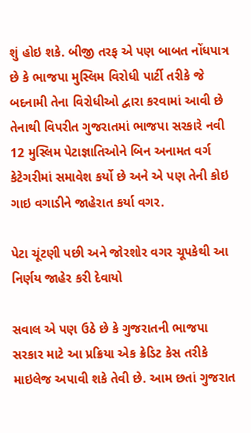શું હોઇ શકે. બીજી તરફ એ પણ બાબત નોંધપાત્ર છે કે ભાજપા મુસ્લિમ વિરોધી પાર્ટી તરીકે જે બદનામી તેના વિરોધીઓ દ્વારા કરવામાં આવી છે તેનાથી વિપરીત ગુજરાતમાં ભાજપા સરકારે નવી 12 મુસ્લિમ પેટાજ્ઞાતિઓને બિન અનામત વર્ગ કેટેગરીમાં સમાવેશ કર્યો છે અને એ પણ તેની કોઇ ગાઇ વગાડીને જાહેરાત કર્યા વગર.

પેટા ચૂંટણી પછી અને જોરશોર વગર ચૂપકેથી આ નિર્ણય જાહેર કરી દેવાયો

સવાલ એ પણ ઉઠે છે કે ગુજરાતની ભાજપા સરકાર માટે આ પ્રક્રિયા એક ક્રેડિટ કેસ તરીકે માઇલેજ અપાવી શકે તેવી છે. આમ છતાં ગુજરાત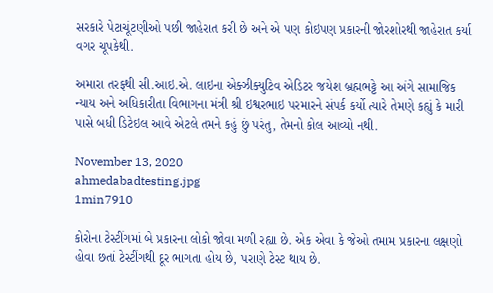સરકારે પેટાચૂંટણીઓ પછી જાહેરાત કરી છે અને એ પણ કોઇપણ પ્રકારની જોરશોરથી જાહેરાત કર્યા વગર ચૂપકેથી.

અમારા તરફથી સી.આઇ.એ. લાઇના એક્ઝીક્યુટિવ એડિટર જયેશ બ્રહ્મભટ્ટે આ અંગે સામાજિક ન્યાય અને અધિકારીતા વિભાગના મંત્રી શ્રી ઇશ્વરભાઇ પરમારને સંપર્ક કર્યો ત્યારે તેમણે કહ્યું કે મારી પાસે બધી ડિટેઇલ આવે એટલે તમને કહું છું પરંતુ, તેમનો કોલ આવ્યો નથી.

November 13, 2020
ahmedabadtesting.jpg
1min7910

કોરોના ટેસ્ટીંગમાં બે પ્રકારના લોકો જોવા મળી રહ્યા છે. એક એવા કે જેઓ તમામ પ્રકારના લક્ષણો હોવા છતાં ટેસ્ટીંગથી દૂર ભાગતા હોય છે, પરાણે ટેસ્ટ થાય છે.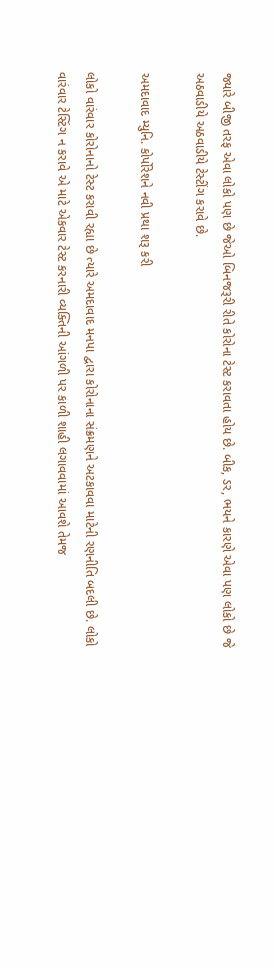જ્યારે બીજી તરફ એવા લોકો પણ છે જેઓ બિનજરૂરી રીતે કોરોના ટેસ્ટ કરાવતા હોય છે. બીક, ડર, ભયને કારણે એવા પણ લોકો છે જે અઠવાડીયે અઠવાડીયે ટેસ્ટીંગ કરાવે છે.

અમદાવાદ મ્યુનિ. કોર્પોરેશને નવી પ્રથા શરૂ કરી

લોકો વારંવાર કોરોનાનો ટેસ્ટ કરાવી રહ્યા છે ત્યારે અમદાવાદ મનપા દ્વારા કોરોનાના સંક્રમણને અટકાવવા માટેની રણનીતિ બદલી છે. લોકો વારંવાર ટેસ્ટિંગ ન કરાવે એ માટે એકવાર ટેસ્ટ કરનારી વ્યક્તિની આંગળી પર કાળી શાહી લગાવવામાં આવશે તેમજ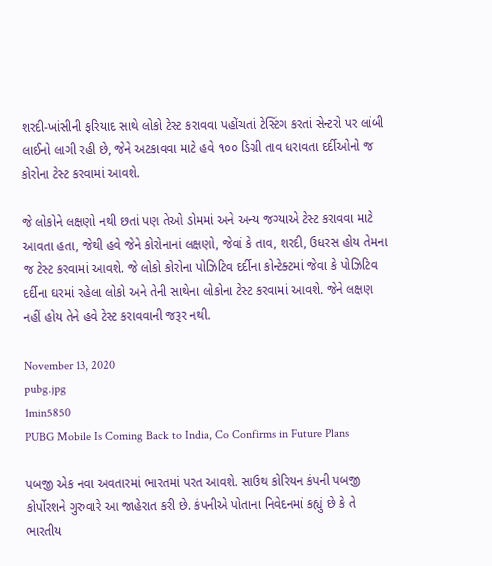શરદી-ખાંસીની ફરિયાદ સાથે લોકો ટેસ્ટ કરાવવા પહોંચતાં ટેસ્ટિંગ કરતાં સેન્ટરો પર લાંબી લાઈનો લાગી રહી છે, જેને અટકાવવા માટે હવે ૧૦૦ ડિગ્રી તાવ ધરાવતા દર્દીઓનો જ કોરોના ટેસ્ટ કરવામાં આવશે.

જે લોકોને લક્ષણો નથી છતાં પણ તેઓ ડોમમાં અને અન્ય જગ્યાએ ટેસ્ટ કરાવવા માટે આવતા હતા, જેથી હવે જેને કોરોનાનાં લક્ષણો, જેવાં કે તાવ, શરદી, ઉધરસ હોય તેમના જ ટેસ્ટ કરવામાં આવશે. જે લોકો કોરોના પોઝિટિવ દર્દીના કોન્ટેક્ટમાં જેવા કે પોઝિટિવ દર્દીના ઘરમાં રહેલા લોકો અને તેની સાથેના લોકોના ટેસ્ટ કરવામાં આવશે. જેને લક્ષણ નહીં હોય તેને હવે ટેસ્ટ કરાવવાની જરૂર નથી.

November 13, 2020
pubg.jpg
1min5850
PUBG Mobile Is Coming Back to India, Co Confirms in Future Plans

પબજી એક નવા અવતારમાં ભારતમાં પરત આવશે. સાઉથ કોરિયન કંપની પબજી કોર્પોરશને ગુરુવારે આ જાહેરાત કરી છે. કંપનીએ પોતાના નિવેદનમાં કહ્યું છે કે તે ભારતીય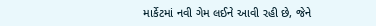માર્કેટમાં નવી ગેમ લઈને આવી રહી છે, જેને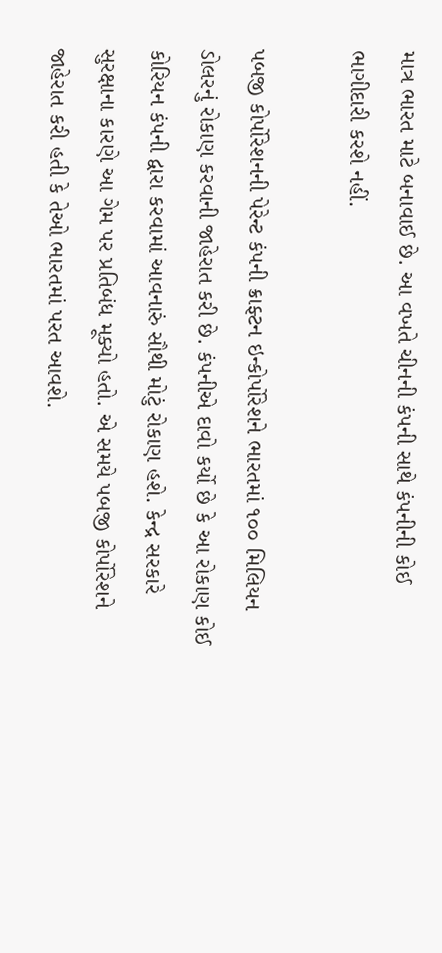માત્ર ભારત માટે બનાવાઈ છે. આ વખતે ચીનની કંપની સાથે કંપનીની કોઈ ભાગીદારી કરશે નહીં.

પબજી કોર્પોરેશનની પેરેન્ટ કંપની ક્રાફ્ટન ઇન્કોર્પોરેશને ભારતમાં ૧૦૦ મિલિયન ડોલરનું રોકાણ કરવાની જાહેરાત કરી છે. કંપનીએ દાવો કર્યો છે કે આ રોકાણ કોઈ કોરિયન કંપની દ્વારા કરવામાં આવનારું સૌથી મોટું રોકાણ હશે. કેન્દ્ર સરકારે સુરક્ષાના કારણે આ ગેમ પર પ્રતિબંધ મૂક્યો હતો. એ સમયે પબજી કોર્પોરેશને જાહેરાત કરી હતી કે તેઓ ભારતમાં પરત આવશે.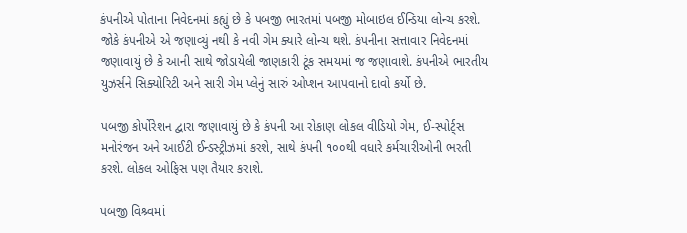કંપનીએ પોતાના નિવેદનમાં કહ્યું છે કે પબજી ભારતમાં પબજી મોબાઇલ ઈન્ડિયા લોન્ચ કરશે. જોકે કંપનીએ એ જણાવ્યું નથી કે નવી ગેમ ક્યારે લોન્ચ થશે. કંપનીના સત્તાવાર નિવેદનમાં જણાવાયું છે કે આની સાથે જોડાયેલી જાણકારી ટૂંક સમયમાં જ જણાવાશે. કંપનીએ ભારતીય યુઝર્સને સિક્યોરિટી અને સારી ગેમ પ્લેનું સારું ઓપ્શન આપવાનો દાવો કર્યો છે.

પબજી કોર્પોરેશન દ્વારા જણાવાયું છે કે કંપની આ રોકાણ લોકલ વીડિયો ગેમ, ઈ-સ્પોર્ટ્સ મનોરંજન અને આઈટી ઈન્ડસ્ટ્રીઝમાં કરશે, સાથે કંપની ૧૦૦થી વધારે કર્મચારીઓની ભરતી કરશે. લોકલ ઓફિસ પણ તૈયાર કરાશે.

પબજી વિશ્ર્વમાં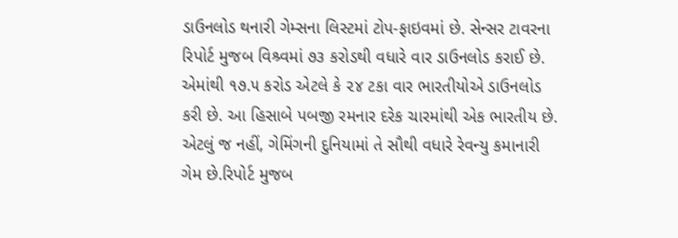ડાઉનલોડ થનારી ગેમ્સના લિસ્ટમાં ટોપ-ફાઇવમાં છે. સેન્સર ટાવરના રિપોર્ટ મુજબ વિશ્ર્વમાં ૭૩ કરોડથી વધારે વાર ડાઉનલોડ કરાઈ છે. એમાંથી ૧૭.૫ કરોડ એટલે કે ૨૪ ટકા વાર ભારતીયોએ ડાઉનલોડ કરી છે. આ હિસાબે પબજી રમનાર દરેક ચારમાંથી એક ભારતીય છે. એટલું જ નહીં, ગેમિંગની દુનિયામાં તે સૌથી વધારે રેવન્યુ કમાનારી ગેમ છે.રિપોર્ટ મુજબ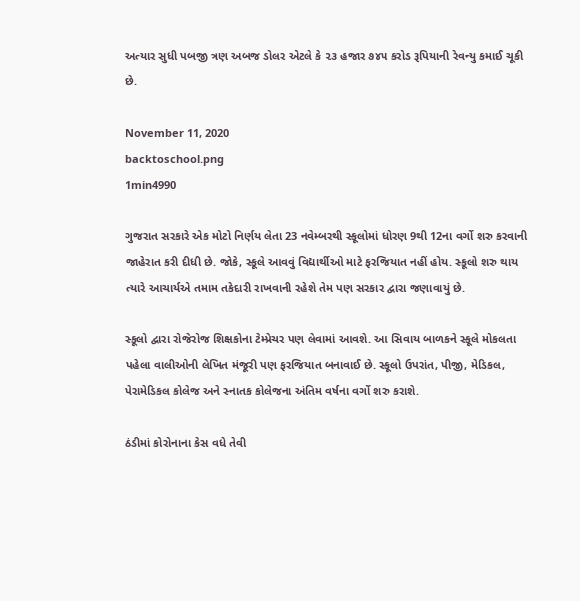અત્યાર સુધી પબજી ત્રણ અબજ ડોલર એટલે કે ૨૩ હજાર ૭૪૫ કરોડ રૂપિયાની રેવન્યુ કમાઈ ચૂકી છે.

November 11, 2020
backtoschool.png
1min4990

ગુજરાત સરકારે એક મોટો નિર્ણય લેતા 23 નવેમ્બરથી સ્કૂલોમાં ધોરણ 9થી 12ના વર્ગો શરુ કરવાની જાહેરાત કરી દીધી છે. જોકે, સ્કૂલે આવવું વિદ્યાર્થીઓ માટે ફરજિયાત નહીં હોય. સ્કૂલો શરુ થાય ત્યારે આચાર્યએ તમામ તકેદારી રાખવાની રહેશે તેમ પણ સરકાર દ્વારા જણાવાયું છે.

સ્કૂલો દ્વારા રોજેરોજ શિક્ષકોના ટેમ્પ્રેચર પણ લેવામાં આવશે. આ સિવાય બાળકને સ્કૂલે મોકલતા પહેલા વાલીઓની લેખિત મંજૂરી પણ ફરજિયાત બનાવાઈ છે. સ્કૂલો ઉપરાંત, પીજી, મેડિકલ, પેરામેડિકલ કોલેજ અને સ્નાતક કોલેજના અંતિમ વર્ષના વર્ગો શરુ કરાશે.

ઠંડીમાં કોરોનાના કેસ વધે તેવી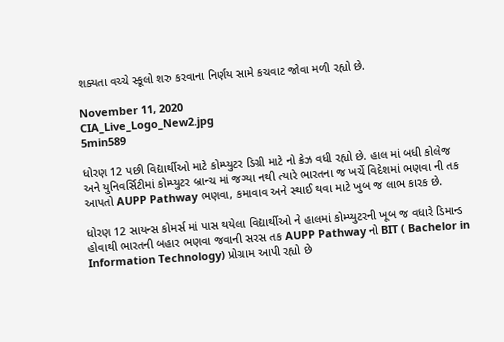શક્યતા વચ્ચે સ્કૂલો શરુ કરવાના નિર્ણય સામે કચવાટ જોવા મળી રહ્યો છે.

November 11, 2020
CIA_Live_Logo_New2.jpg
5min589

ધોરણ 12 પછી વિદ્યાર્થીઓ માટે કોમ્પ્યુટર ડિગ્રી માટે નો ક્રેઝ વધી રહ્યો છે. હાલ માં બધી કોલેજ અને યુનિવર્સિટીમાં કોમ્પ્યુટર બ્રાન્ચ માં જગ્યા નથી ત્યારે ભારતના જ ખર્ચે વિદેશમાં ભણવા ની તક આપતો AUPP Pathway ભણવા, કમાવાવ અને સ્થાઈ થવા માટે ખુબ જ લાભ કારક છે.

ધોરણ 12 સાયન્સ કોમર્સ માં પાસ થયેલા વિદ્યાર્થીઓ ને હાલમાં કોમ્પ્યુટરની ખૂબ જ વધારે ડિમાન્ડ હોવાથી ભારતની બહાર ભણવા જવાની સરસ તક AUPP Pathway નો BIT ( Bachelor in Information Technology) પ્રોગ્રામ આપી રહ્યો છે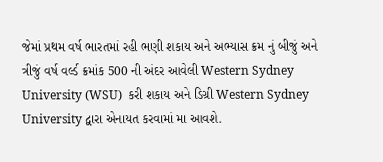જેમાં પ્રથમ વર્ષ ભારતમાં રહી ભણી શકાય અને અભ્યાસ ક્રમ નું બીજું અને ત્રીજું વર્ષ વર્લ્ડ ક્રમાંક 500 ની અંદર આવેલી Western Sydney University (WSU)  કરી શકાય અને ડિગ્રી Western Sydney University દ્વારા એનાયત કરવામાં મા આવશે.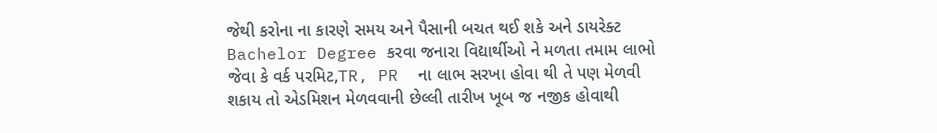જેથી કરોના ના કારણે સમય અને પૈસાની બચત થઈ શકે અને ડાયરેક્ટ Bachelor Degree કરવા જનારા વિદ્યાર્થીઓ ને મળતા તમામ લાભો જેવા કે વર્ક પરમિટ,TR, PR  ના લાભ સરખા હોવા થી તે પણ મેળવી શકાય તો એડમિશન મેળવવાની છેલ્લી તારીખ ખૂબ જ નજીક હોવાથી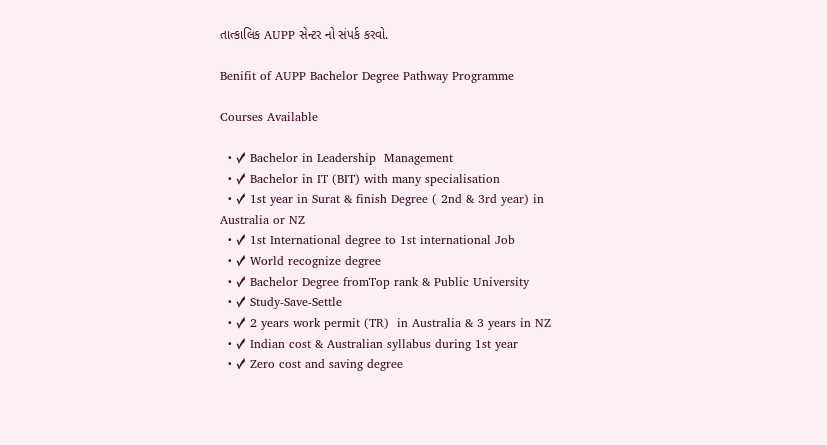તાત્કાલિક AUPP સેન્ટર નો સંપર્ક કરવો.

Benifit of AUPP Bachelor Degree Pathway Programme

Courses Available

  • ✓ Bachelor in Leadership  Management
  • ✓ Bachelor in IT (BIT) with many specialisation
  • ✓ 1st year in Surat & finish Degree ( 2nd & 3rd year) in Australia or NZ
  • ✓ 1st International degree to 1st international Job
  • ✓ World recognize degree
  • ✓ Bachelor Degree fromTop rank & Public University
  • ✓ Study-Save-Settle
  • ✓ 2 years work permit (TR)  in Australia & 3 years in NZ
  • ✓ Indian cost & Australian syllabus during 1st year
  • ✓ Zero cost and saving degree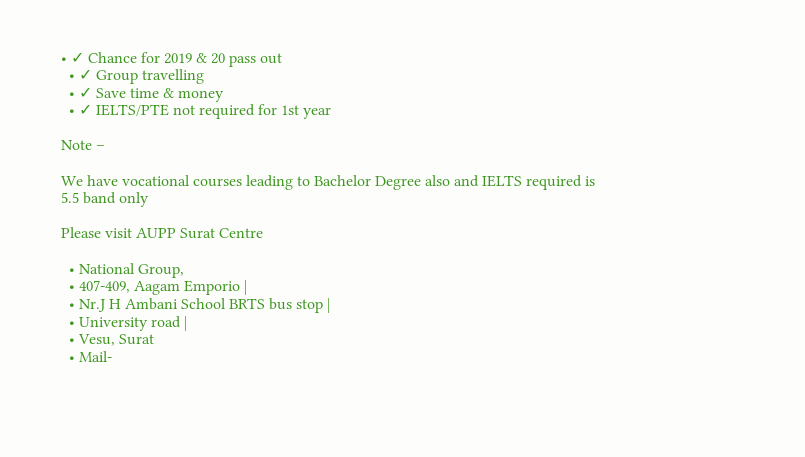• ✓ Chance for 2019 & 20 pass out
  • ✓ Group travelling
  • ✓ Save time & money
  • ✓ IELTS/PTE not required for 1st year

Note –

We have vocational courses leading to Bachelor Degree also and IELTS required is 5.5 band only

Please visit AUPP Surat Centre

  • National Group,
  • 407-409, Aagam Emporio |
  • Nr.J H Ambani School BRTS bus stop |
  • University road |
  • Vesu, Surat
  • Mail-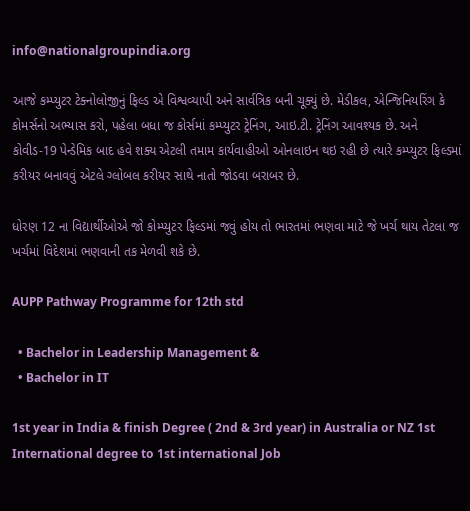info@nationalgroupindia.org

આજે કમ્પ્યુટર ટેક્નોલોજીનું ફિલ્ડ એ વિશ્વવ્યાપી અને સાર્વત્રિક બની ચૂક્યું છે. મેડીકલ, એન્જિનિયરિંગ કે કોમર્સનો અભ્યાસ કરો, પહેલા બધા જ કોર્સમાં કમ્પ્યુટર ટ્રેનિંગ, આઇ.ટી. ટ્રેનિંગ આવશ્યક છે. અને કોવીડ-19 પેન્ડેમિક બાદ હવે શક્ય એટલી તમામ કાર્યવાહીઓ ઓનલાઇન થઇ રહી છે ત્યારે કમ્પ્યુટર ફિલ્ડમાં કરીયર બનાવવું એટલે ગ્લોબલ કરીયર સાથે નાતો જોડવા બરાબર છે.

ધોરણ 12 ના વિદ્યાર્થીઓએ જો કોમ્પ્યુટર ફિલ્ડમાં જવું હોય તો ભારતમાં ભણવા માટે જે ખર્ચ થાય તેટલા જ ખર્ચમાં વિદેશમાં ભણવાની તક મેળવી શકે છે.

AUPP Pathway Programme for 12th std

  • Bachelor in Leadership Management &
  • Bachelor in IT

1st year in India & finish Degree ( 2nd & 3rd year) in Australia or NZ 1st International degree to 1st international Job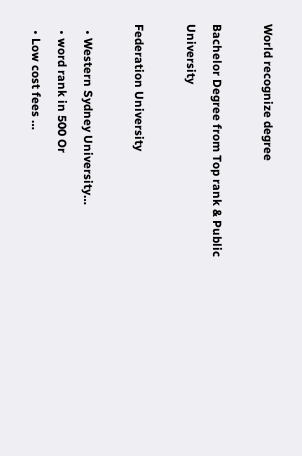World recognize degree

Bachelor Degree from Top rank & Public University

Federation University

  • Western Sydney University…
  • word rank in 500 Or
  • Low cost fees …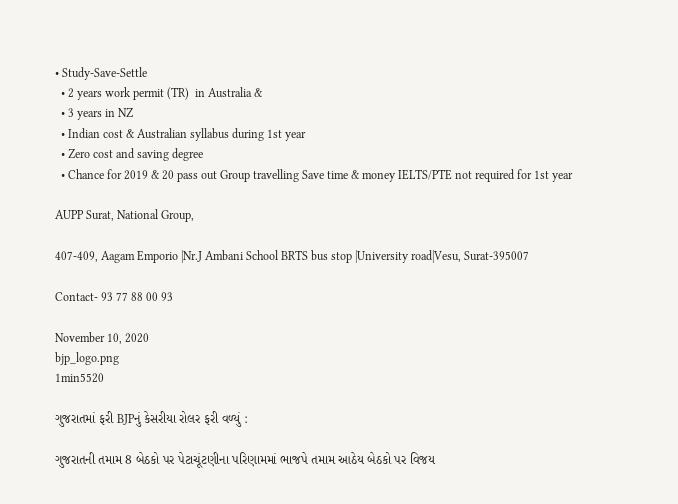• Study-Save-Settle
  • 2 years work permit (TR)  in Australia &
  • 3 years in NZ
  • Indian cost & Australian syllabus during 1st year
  • Zero cost and saving degree
  • Chance for 2019 & 20 pass out Group travelling Save time & money IELTS/PTE not required for 1st year

AUPP Surat, National Group,

407-409, Aagam Emporio |Nr.J Ambani School BRTS bus stop |University road|Vesu, Surat-395007

Contact- 93 77 88 00 93

November 10, 2020
bjp_logo.png
1min5520

ગુજરાતમાં ફરી BJPનું કેસરીયા રોલર ફરી વળ્યું :

ગુજરાતની તમામ 8 બેઠકો પર પેટાચૂંટણીના પરિણામમાં ભાજપે તમામ આઠેય બેઠકો પર વિજય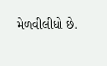મેળવીલીધો છે.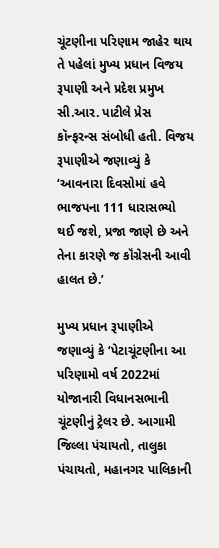ચૂંટણીના પરિણામ જાહેર થાય તે પહેલાં મુખ્ય પ્રધાન વિજય રૂપાણી અને પ્રદેશ પ્રમુખ સી.આર. પાટીલે પ્રેસ કૉન્ફરન્સ સંબોધી હતી. વિજય રૂપાણીએ જણાવ્યું કે ‘આવનારા દિવસોમાં હવે ભાજપના 111 ધારાસભ્યો થઈ જશે, પ્રજા જાણે છે અને તેના કારણે જ કૉંગ્રેસની આવી હાલત છે.’

મુખ્ય પ્રધાન રૂપાણીએ જણાવ્યું કે ‘પેટાચૂંટણીના આ પરિણામો વર્ષ 2022માં યોજાનારી વિધાનસભાની ચૂંટણીનું ટ્રેલર છે. આગામી જિલ્લા પંચાયતો, તાલુકા પંચાયતો, મહાનગર પાલિકાની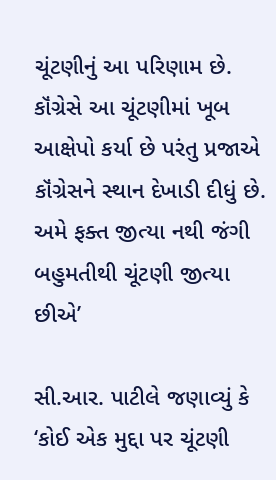ચૂંટણીનું આ પરિણામ છે. કૉંગ્રેસે આ ચૂંટણીમાં ખૂબ આક્ષેપો કર્યા છે પરંતુ પ્રજાએ કૉંગ્રેસને સ્થાન દેખાડી દીધું છે. અમે ફક્ત જીત્યા નથી જંગી બહુમતીથી ચૂંટણી જીત્યા છીએ’

સી.આર. પાટીલે જણાવ્યું કે ‘કોઈ એક મુદ્દા પર ચૂંટણી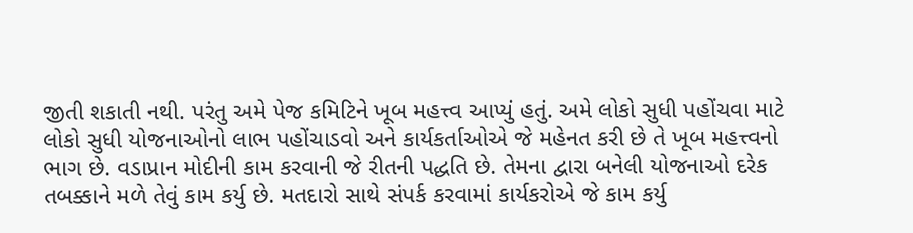જીતી શકાતી નથી. પરંતુ અમે પેજ કમિટિને ખૂબ મહત્ત્વ આપ્યું હતું. અમે લોકો સુધી પહોંચવા માટે લોકો સુધી યોજનાઓનો લાભ પહોંચાડવો અને કાર્યકર્તાઓએ જે મહેનત કરી છે તે ખૂબ મહત્ત્વનો ભાગ છે. વડાપ્રાન મોદીની કામ કરવાની જે રીતની પદ્ધતિ છે. તેમના દ્વારા બનેલી યોજનાઓ દરેક તબક્કાને મળે તેવું કામ કર્યુ છે. મતદારો સાથે સંપર્ક કરવામાં કાર્યકરોએ જે કામ કર્યુ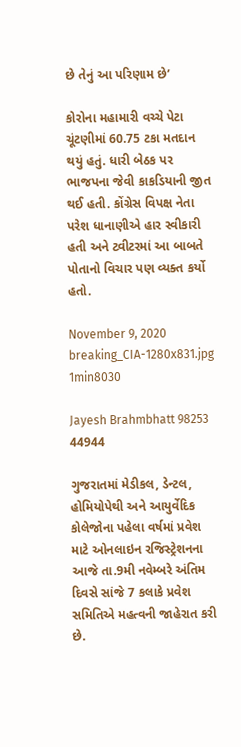છે તેનું આ પરિણામ છે’

કોરોના મહામારી વચ્ચે પેટા ચૂંટણીમાં 60.75 ટકા મતદાન થયું હતું. ધારી બેઠક પર ભાજપના જેવી કાકડિયાની જીત થઈ હતી. કોંગ્રેસ વિપક્ષ નેતા પરેશ ધાનાણીએ હાર સ્વીકારી હતી અને ટ્વીટરમાં આ બાબતે પોતાનો વિચાર પણ વ્યક્ત કર્યો હતો.

November 9, 2020
breaking_CIA-1280x831.jpg
1min8030

Jayesh Brahmbhatt 98253 44944

ગુજરાતમાં મેડીકલ, ડેન્ટલ, હોમિયોપેથી અને આયુર્વેદિક કોલેજોના પહેલા વર્ષમાં પ્રવેશ માટે ઓનલાઇન રજિસ્ટ્રેશનના આજે તા.9મી નવેમ્બરે અંતિમ દિવસે સાંજે 7 કલાકે પ્રવેશ સમિતિએ મહત્વની જાહેરાત કરી છે.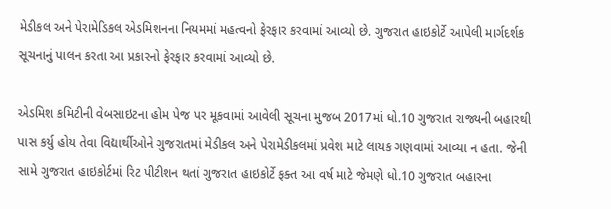મેડીકલ અને પેરામેડિકલ એડમિશનના નિયમમાં મહત્વનો ફેરફાર કરવામાં આવ્યો છે. ગુજરાત હાઇકોર્ટે આપેલી માર્ગદર્શક સૂચનાનું પાલન કરતા આ પ્રકારનો ફેરફાર કરવામાં આવ્યો છે.

એડમિશ કમિટીની વેબસાઇટના હોમ પેજ પર મૂકવામાં આવેલી સૂચના મુજબ 2017માં ધો.10 ગુજરાત રાજ્યની બહારથી પાસ કર્યુ હોય તેવા વિદ્યાર્થીઓને ગુજરાતમાં મેડીકલ અને પેરામેડીકલમાં પ્રવેશ માટે લાયક ગણવામાં આવ્યા ન હતા. જેની સામે ગુજરાત હાઇકોર્ટમાં રિટ પીટીશન થતાં ગુજરાત હાઇકોર્ટે ફક્ત આ વર્ષ માટે જેમણે ધો.10 ગુજરાત બહારના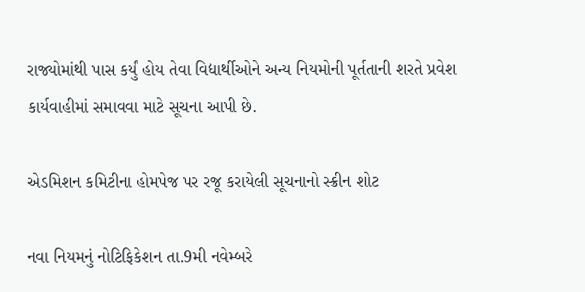રાજ્યોમાંથી પાસ કર્યું હોય તેવા વિદ્યાર્થીઓને અન્ય નિયમોની પૂર્તતાની શરતે પ્રવેશ કાર્યવાહીમાં સમાવવા માટે સૂચના આપી છે.

એડમિશન કમિટીના હોમપેજ પર રજૂ કરાયેલી સૂચનાનો સ્ક્રીન શોટ

નવા નિયમનું નોટિફિકેશન તા.9મી નવેમ્બરે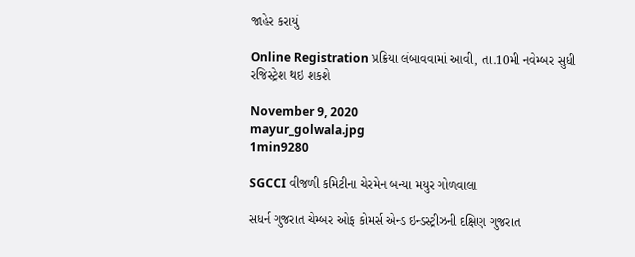જાહેર કરાયું

Online Registration પ્રક્રિયા લંબાવવામાં આવી, તા.10મી નવેમ્બર સુધી રજિસ્ટ્રેશ થઇ શકશે

November 9, 2020
mayur_golwala.jpg
1min9280

SGCCI વીજળી કમિટીના ચેરમેન બન્યા મયુર ગોળવાલા

સધર્ન ગુજરાત ચેમ્બર ઓફ કોમર્સ એન્ડ ઇન્ડસ્ટ્રીઝની દક્ષિણ ગુજરાત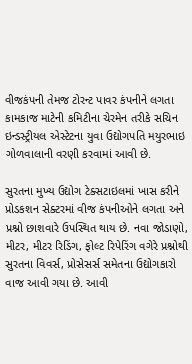વીજકંપની તેમજ ટોરન્ટ પાવર કંપનીને લગતા કામકાજ માટેની કમિટીના ચેરમેન તરીકે સચિન ઇન્ડસ્ટ્રીયલ એસ્ટેટના યુવા ઉદ્યોગપતિ મયુરભાઇ ગોળવાલાની વરણી કરવામાં આવી છે.

સુરતના મુખ્ય ઉદ્યોગ ટેક્સટાઇલમાં ખાસ કરીને પ્રોડકશન સેક્ટરમાં વીજ કંપનીઓને લગતા અને પ્રશ્નો છાશવારે ઉપસ્થિત થાય છે. નવા જોડાણો, મીટર, મીટર રિડિંગ, ફોલ્ટ રિપેરિંગ વગેરે પ્રશ્નોથી સુરતના વિવર્સ, પ્રોસેસર્સ સમેતના ઉદ્યોગકારો વાજ આવી ગયા છે. આવી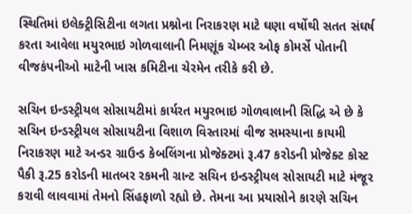સ્થિતિમાં ઇલેક્ટ્રીસિટીના લગતા પ્રશ્નોના નિરાકરણ માટે ઘણા વર્ષોથી સતત સંઘર્ષ કરતા આવેલા મયુરભાઇ ગોળવાલાની નિમણૂંક ચેમ્બર ઓફ કોમર્સે પોતાની વીજકંપનીઓ માટેની ખાસ કમિટીના ચેરમેન તરીકે કરી છે.

સચિન ઇન્ડસ્ટ્રીયલ સોસાયટીમાં કાર્યરત મયુરભાઇ ગોળવાલાની સિદ્ધિ એ છે કે સચિન ઇન્ડસ્ટ્રીયલ સોસાયટીના વિશાળ વિસ્તારમાં વીજ સમસ્યાના કાયમી નિરાકરણ માટે અન્ડર ગ્રાઉન્ડ કેબલિંગના પ્રોજેક્ટમાં રૂ.47 કરોડની પ્રોજેક્ટ કોસ્ટ પૈકી રૂ.25 કરોડની માતબર રકમની ગ્રાન્ટ સચિન ઇન્ડસ્ટ્રીયલ સોસાયટી માટે મંજૂર કરાવી લાવવામાં તેમનો સિંહફાળો રહ્યો છે. તેમના આ પ્રયાસોને કારણે સચિન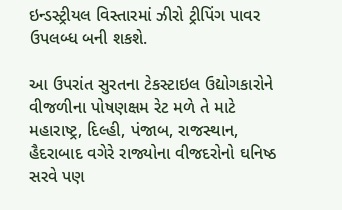ઇન્ડસ્ટ્રીયલ વિસ્તારમાં ઝીરો ટ્રીપિંગ પાવર ઉપલબ્ધ બની શકશે.

આ ઉપરાંત સુરતના ટેકસ્ટાઇલ ઉદ્યોગકારોને વીજળીના પોષણક્ષમ રેટ મળે તે માટે મહારાષ્ટ્ર, દિલ્હી, પંજાબ, રાજસ્થાન, હૈદરાબાદ વગેરે રાજ્યોના વીજદરોનો ઘનિષ્ઠ સરવે પણ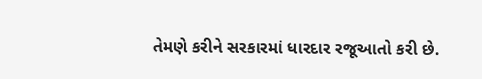તેમણે કરીને સરકારમાં ધારદાર રજૂઆતો કરી છે.